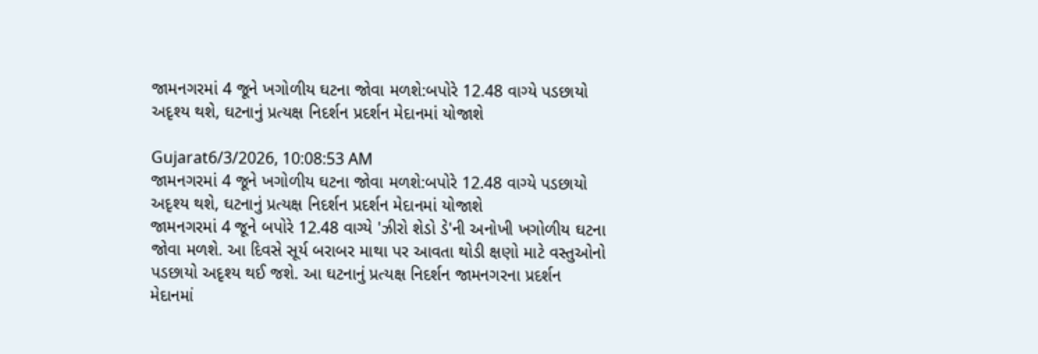જામનગરમાં 4 જૂને ખગોળીય ઘટના જોવા મળશે:બપોરે 12.48 વાગ્યે પડછાયો અદૃશ્ય થશે, ઘટનાનું પ્રત્યક્ષ નિદર્શન પ્રદર્શન મેદાનમાં યોજાશે

Gujarat6/3/2026, 10:08:53 AM
જામનગરમાં 4 જૂને ખગોળીય ઘટના જોવા મળશે:બપોરે 12.48 વાગ્યે પડછાયો અદૃશ્ય થશે, ઘટનાનું પ્રત્યક્ષ નિદર્શન પ્રદર્શન મેદાનમાં યોજાશે
જામનગરમાં 4 જૂને બપોરે 12.48 વાગ્યે 'ઝીરો શેડો ડે'ની અનોખી ખગોળીય ઘટના જોવા મળશે. આ દિવસે સૂર્ય બરાબર માથા પર આવતા થોડી ક્ષણો માટે વસ્તુઓનો પડછાયો અદૃશ્ય થઈ જશે. આ ઘટનાનું પ્રત્યક્ષ નિદર્શન જામનગરના પ્રદર્શન મેદાનમાં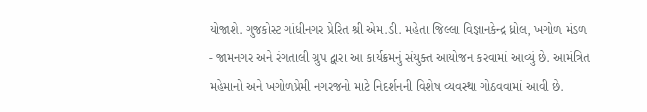યોજાશે. ગુજકોસ્ટ ગાંધીનગર પ્રેરિત શ્રી એમ.ડી. મહેતા જિલ્લા વિજ્ઞાનકેન્દ્ર ધ્રોલ, ખગોળ મંડળ - જામનગર અને રંગતાલી ગ્રુપ દ્વારા આ કાર્યક્રમનું સંયુક્ત આયોજન કરવામાં આવ્યું છે. આમંત્રિત મહેમાનો અને ખગોળપ્રેમી નગરજનો માટે નિદર્શનની વિશેષ વ્યવસ્થા ગોઠવવામાં આવી છે.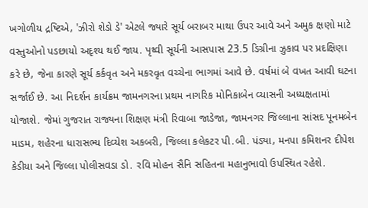ખગોળીય દ્રષ્ટિએ, 'ઝીરો શેડો ડે' એટલે જ્યારે સૂર્ય બરાબર માથા ઉપર આવે અને અમુક ક્ષણો માટે વસ્તુઓનો પડછાયો અદૃશ્ય થઈ જાય. પૃથ્વી સૂર્યની આસપાસ 23.5 ડિગ્રીના ઝુકાવ પર પ્રદક્ષિણા કરે છે, જેના કારણે સૂર્ય કર્કવૃત અને મકરવૃત વચ્ચેના ભાગમાં આવે છે. વર્ષમાં બે વખત આવી ઘટના સર્જાઈ છે. આ નિદર્શન કાર્યક્રમ જામનગરના પ્રથમ નાગરિક મોનિકાબેન વ્યાસની અધ્યક્ષતામાં યોજાશે. જેમાં ગુજરાત રાજ્યના શિક્ષણ મંત્રી રિવાબા જાડેજા, જામનગર જિલ્લાના સાંસદ પૂનમબેન માડમ, શહેરના ધારાસભ્ય દિવ્યેશ અકબરી, જિલ્લા કલેકટર પી.બી. પંડ્યા, મનપા કમિશનર દીપેશ કેડીયા અને જિલ્લા પોલીસવડા ડો. રવિ મોહન સૈનિ સહિતના મહાનુભાવો ઉપસ્થિત રહેશે.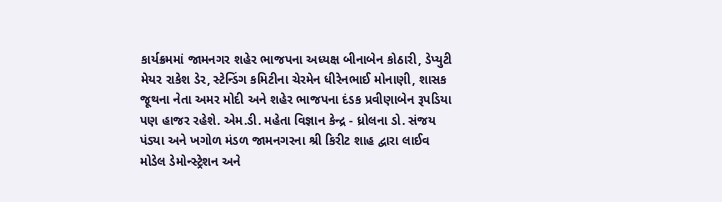કાર્યક્રમમાં જામનગર શહેર ભાજપના અધ્યક્ષ બીનાબેન કોઠારી, ડેપ્યુટી મેયર રાકેશ ડેર, સ્ટેન્ડિંગ કમિટીના ચેરમેન ધીરેનભાઈ મોનાણી, શાસક જૂથના નેતા અમર મોદી અને શહેર ભાજપના દંડક પ્રવીણાબેન રૂપડિયા પણ હાજર રહેશે. એમ.ડી. મહેતા વિજ્ઞાન કેન્દ્ર - ધ્રોલના ડો. સંજય પંડ્યા અને ખગોળ મંડળ જામનગરના શ્રી કિરીટ શાહ દ્વારા લાઈવ મોડેલ ડેમોન્સ્ટ્રેશન અને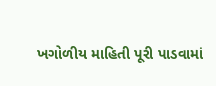ખગોળીય માહિતી પૂરી પાડવામાં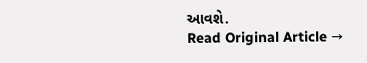આવશે.
Read Original Article →